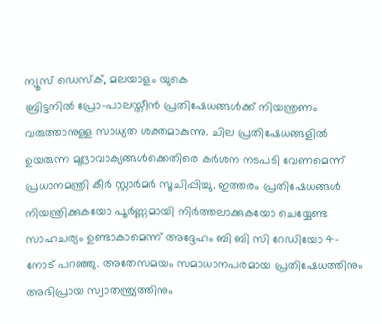ന്യൂസ് ഡെസ്ക്, മലയാളം യുകെ
ബ്രിട്ടനിൽ പ്രോ-പാലസ്തീൻ പ്രതിഷേധങ്ങൾക്ക് നിയന്ത്രണം വരുത്താനുള്ള സാധ്യത ശക്തമാകുന്നു. ചില പ്രതിഷേധങ്ങളിൽ ഉയരുന്ന മുദ്രാവാക്യങ്ങൾക്കെതിരെ കർശന നടപടി വേണമെന്ന് പ്രധാനമന്ത്രി കീർ സ്റ്റാർമർ സൂചിപ്പിച്ചു. ഇത്തരം പ്രതിഷേധങ്ങൾ നിയന്ത്രിക്കുകയോ പൂർണ്ണമായി നിർത്തലാക്കുകയോ ചെയ്യേണ്ട സാഹചര്യം ഉണ്ടാകാമെന്ന് അദ്ദേഹം ബി ബി സി റേഡിയോ 4-നോട് പറഞ്ഞു. അതേസമയം സമാധാനപരമായ പ്രതിഷേധത്തിനും അഭിപ്രായ സ്വാതന്ത്ര്യത്തിനും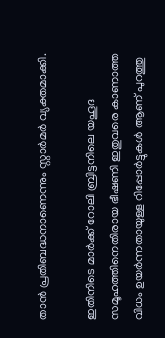താൻ പ്രതിബദ്ധനാണെന്നും സ്റ്റാർമർ വ്യക്തമാക്കി.

ഇതിനിടെ മാർക്ക് റോലി ബ്രിട്ടനിലെ യഹൂദ സമൂഹത്തിനെതിരായ ഭീഷണി ഇതുവരെ കാണാത്ത വിധം ഉയർന്നതായുള്ള റിപ്പോർട്ടുകൾ ആണ് പുറത്തു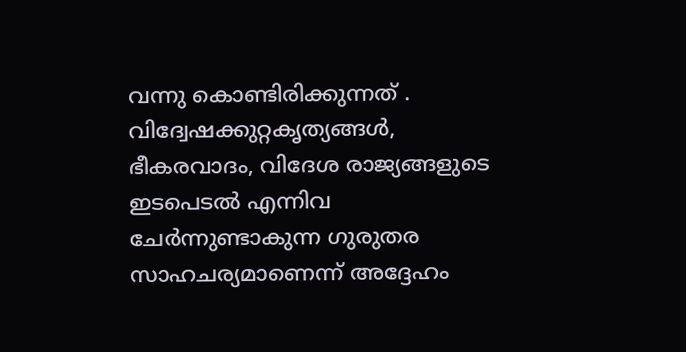വന്നു കൊണ്ടിരിക്കുന്നത് . വിദ്വേഷക്കുറ്റകൃത്യങ്ങൾ, ഭീകരവാദം, വിദേശ രാജ്യങ്ങളുടെ ഇടപെടൽ എന്നിവ ചേർന്നുണ്ടാകുന്ന ഗുരുതര സാഹചര്യമാണെന്ന് അദ്ദേഹം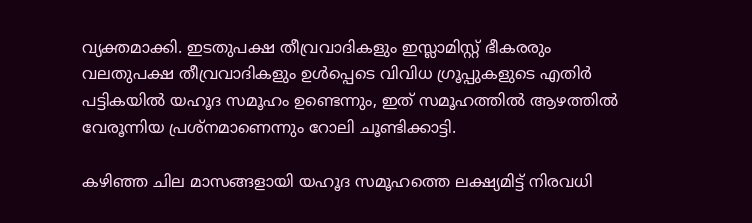വ്യക്തമാക്കി. ഇടതുപക്ഷ തീവ്രവാദികളും ഇസ്ലാമിസ്റ്റ് ഭീകരരും വലതുപക്ഷ തീവ്രവാദികളും ഉൾപ്പെടെ വിവിധ ഗ്രൂപ്പുകളുടെ എതിർ പട്ടികയിൽ യഹൂദ സമൂഹം ഉണ്ടെന്നും, ഇത് സമൂഹത്തിൽ ആഴത്തിൽ വേരൂന്നിയ പ്രശ്നമാണെന്നും റോലി ചൂണ്ടിക്കാട്ടി.

കഴിഞ്ഞ ചില മാസങ്ങളായി യഹൂദ സമൂഹത്തെ ലക്ഷ്യമിട്ട് നിരവധി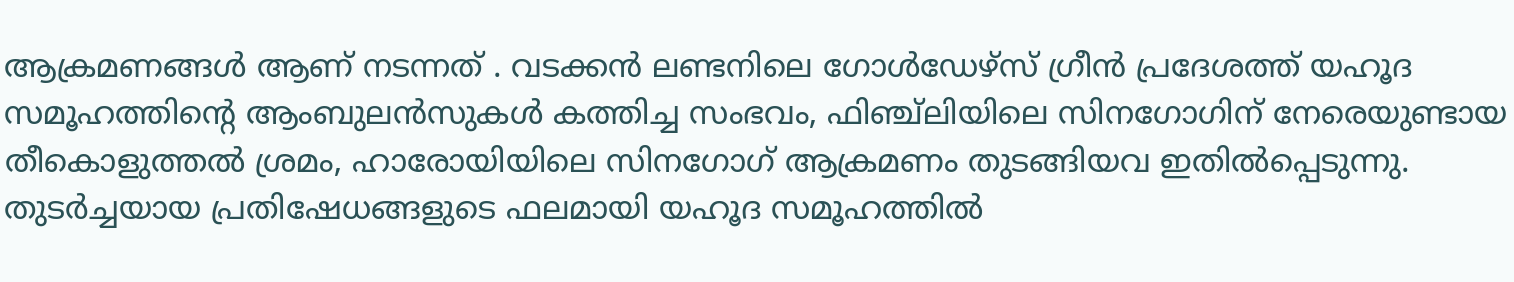ആക്രമണങ്ങൾ ആണ് നടന്നത് . വടക്കൻ ലണ്ടനിലെ ഗോൾഡേഴ്സ് ഗ്രീൻ പ്രദേശത്ത് യഹൂദ സമൂഹത്തിന്റെ ആംബുലൻസുകൾ കത്തിച്ച സംഭവം, ഫിഞ്ച്ലിയിലെ സിനഗോഗിന് നേരെയുണ്ടായ തീകൊളുത്തൽ ശ്രമം, ഹാരോയിയിലെ സിനഗോഗ് ആക്രമണം തുടങ്ങിയവ ഇതിൽപ്പെടുന്നു. തുടർച്ചയായ പ്രതിഷേധങ്ങളുടെ ഫലമായി യഹൂദ സമൂഹത്തിൽ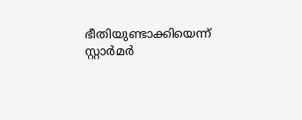ഭീതിയുണ്ടാക്കിയെന്ന് സ്റ്റാർമർ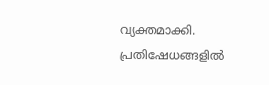വ്യക്തമാക്കി. പ്രതിഷേധങ്ങളിൽ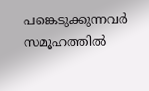പങ്കെടുക്കുന്നവർ സമൂഹത്തിൽ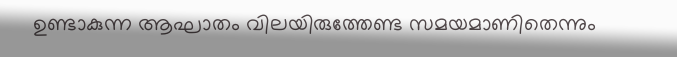ഉണ്ടാകുന്ന ആഘാതം വിലയിരുത്തേണ്ട സമയമാണിതെന്നും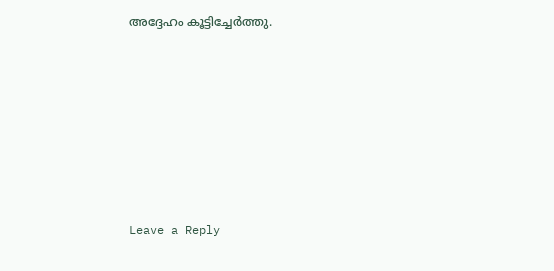അദ്ദേഹം കൂട്ടിച്ചേർത്തു.











Leave a Reply